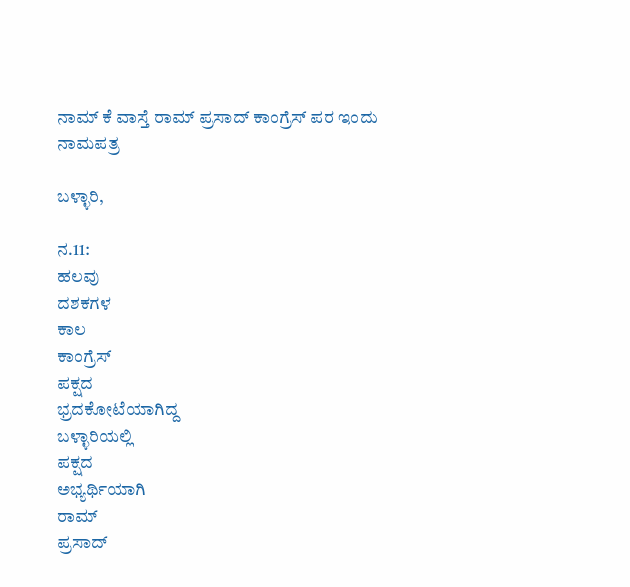ನಾಮ್ ಕೆ ವಾಸ್ತೆ ರಾಮ್‌ ಪ್ರಸಾದ್‌ ಕಾಂಗ್ರೆಸ್‌ ಪರ ಇಂದು ನಾಮಪತ್ರ

ಬಳ್ಳಾರಿ,

ನ.11:
ಹಲವು
ದಶಕಗಳ
ಕಾಲ
ಕಾಂಗ್ರೆಸ್‌
ಪಕ್ಷದ
ಭ್ರದಕೋಟೆಯಾಗಿದ್ದ
ಬಳ್ಳಾರಿಯಲ್ಲಿ
ಪಕ್ಷದ
ಅಭ್ಯರ್ಥಿಯಾಗಿ
ರಾಮ್‌
ಪ್ರಸಾದ್‌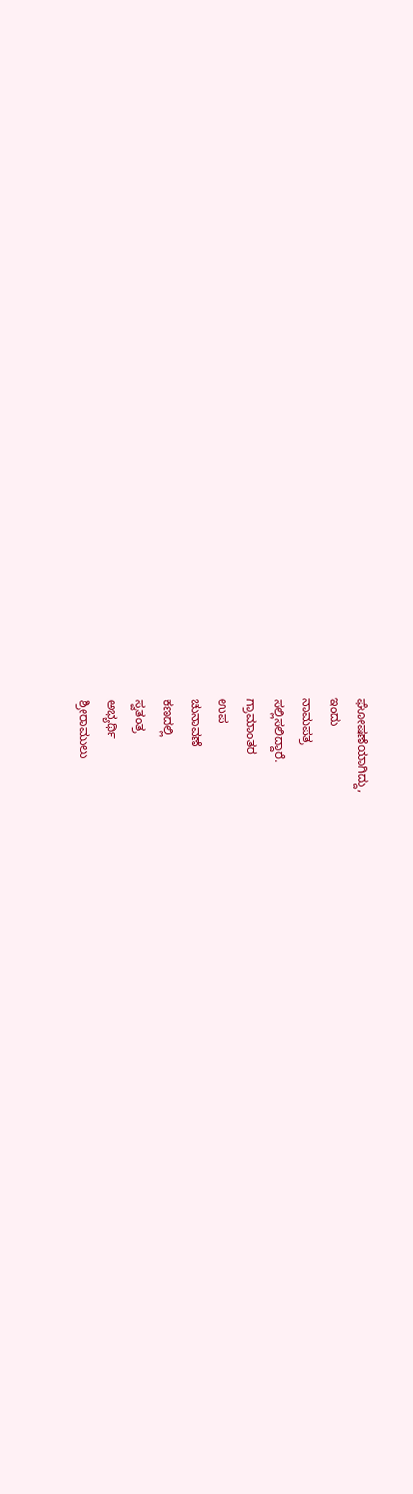ಘೋಷಣೆಯಾಗಿದ್ದು,
ಇಂದು
ನಾಮಪತ್ರ
ಸಲ್ಲಿಸಲಿದ್ದಾರೆ.
ಗ್ರಾಮಾಂತರ
ಉಪ
ಚುನಾವಣೆ
ಕಣದಲ್ಲಿ
ಸ್ವತಂತ್ರ
ಅಭ್ಯರ್ಥಿ
ಶ್ರೀರಾಮುಲು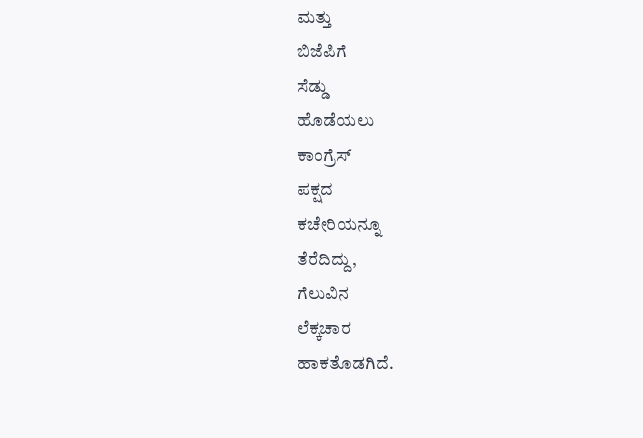ಮತ್ತು
ಬಿಜೆಪಿಗೆ
ಸೆಡ್ಡು
ಹೊಡೆಯಲು
ಕಾಂಗ್ರೆಸ್‌
ಪಕ್ಷದ
ಕಚೇರಿಯನ್ನೂ
ತೆರೆದಿದ್ದು,
ಗೆಲುವಿನ
ಲೆಕ್ಕಚಾರ
ಹಾಕತೊಡಗಿದೆ.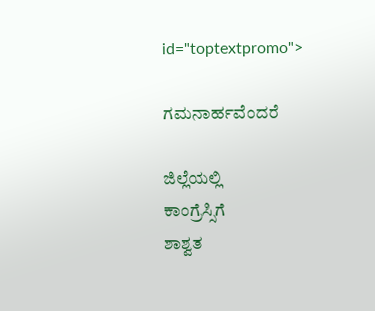id="toptextpromo">

ಗಮನಾರ್ಹವೆಂದರೆ

ಜಿಲ್ಲೆಯಲ್ಲಿ
ಕಾಂಗ್ರೆಸ್ಸಿಗೆ
ಶಾಶ್ವತ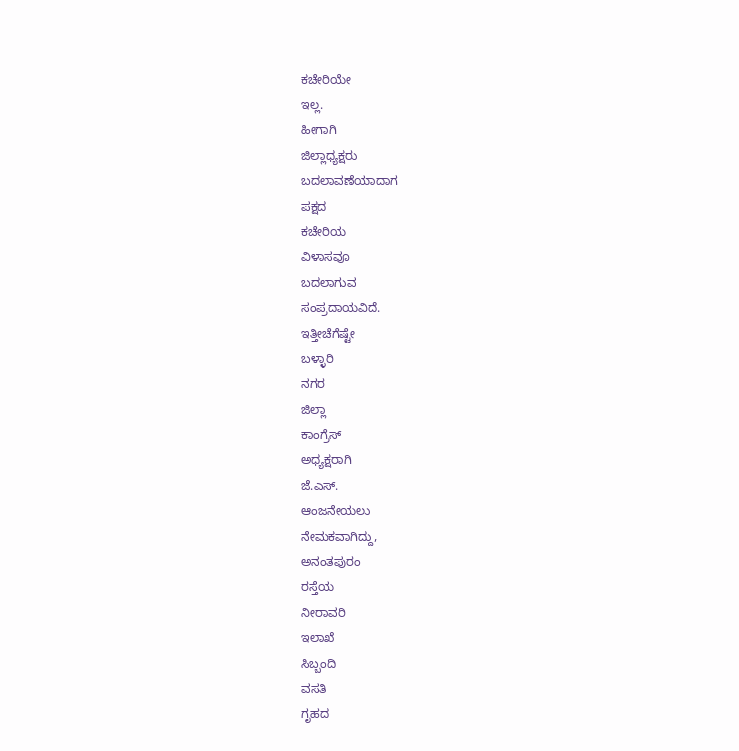ಕಚೇರಿಯೇ
ಇಲ್ಲ.
ಹೀಗಾಗಿ
ಜಿಲ್ಲಾಧ್ಯಕ್ಷರು
ಬದಲಾವಣೆಯಾದಾಗ
ಪಕ್ಷದ
ಕಚೇರಿಯ
ವಿಳಾಸವೂ
ಬದಲಾಗುವ
ಸಂಪ್ರದಾಯವಿದೆ.
ಇತ್ತೀಚೆಗೆಷ್ಟೇ
ಬಳ್ಳಾರಿ
ನಗರ
ಜಿಲ್ಲಾ
ಕಾಂಗ್ರೆಸ್‌
ಅಧ್ಯಕ್ಷರಾಗಿ
ಜೆ.ಎಸ್‌.
ಆಂಜನೇಯಲು
ನೇಮಕವಾಗಿದ್ದು,
ಅನಂತಪುರಂ
ರಸ್ತೆಯ
ನೀರಾವರಿ
ಇಲಾಖೆ
ಸಿಬ್ಬಂದಿ
ವಸತಿ
ಗೃಹದ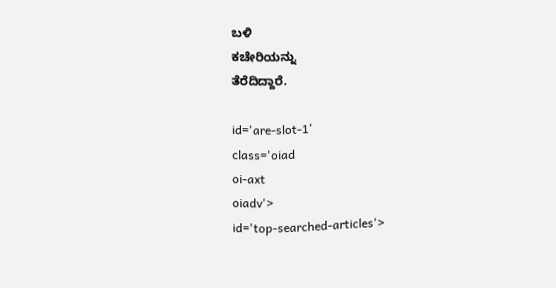ಬಳಿ
ಕಚೇರಿಯನ್ನು
ತೆರೆದಿದ್ದಾರೆ.

id='are-slot-1'
class='oiad
oi-axt
oiadv'>
id='top-searched-articles'>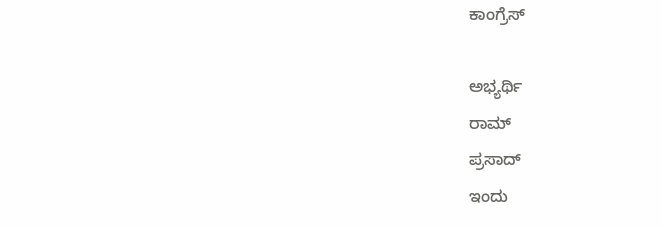ಕಾಂಗ್ರೆಸ್‌

ಅಭ್ಯರ್ಥಿ
ರಾಮ್‌
ಪ್ರಸಾದ್‌
ಇಂದು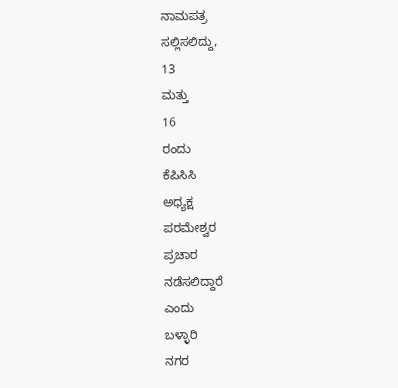ನಾಮಪತ್ರ
ಸಲ್ಲಿಸಲಿದ್ದು,
13
ಮತ್ತು
16
ರಂದು
ಕೆಪಿಸಿಸಿ
ಅಧ್ಯಕ್ಷ
ಪರಮೇಶ್ವರ
ಪ್ರಚಾರ
ನಡೆಸಲಿದ್ದಾರೆ
ಎಂದು
ಬಳ್ಳಾರಿ
ನಗರ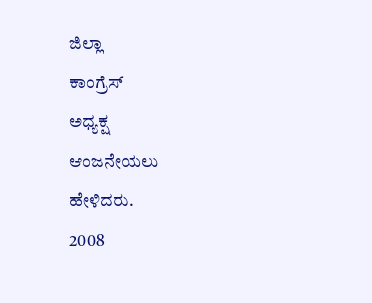ಜಿಲ್ಲಾ
ಕಾಂಗ್ರೆಸ್‌
ಅಧ್ಯಕ್ಷ
ಆಂಜನೇಯಲು
ಹೇಳಿದರು.
2008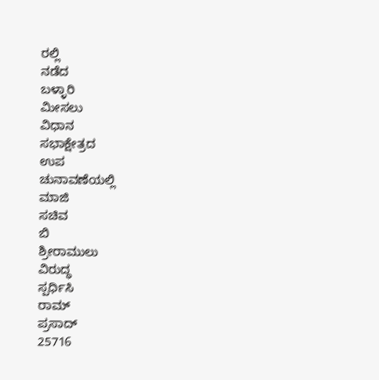ರಲ್ಲಿ
ನಡೆದ
ಬಳ್ಳಾರಿ
ಮೀಸಲು
ವಿಧಾನ
ಸಭಾಕ್ಷೇತ್ರದ
ಉಪ
ಚುನಾವಣೆಯಲ್ಲಿ
ಮಾಜಿ
ಸಚಿವ
ಬಿ
ಶ್ರೀರಾಮುಲು
ವಿರುದ್ಧ
ಸ್ಪರ್ಧಿಸಿ
ರಾಮ್‌
ಪ್ರಸಾದ್‌
25716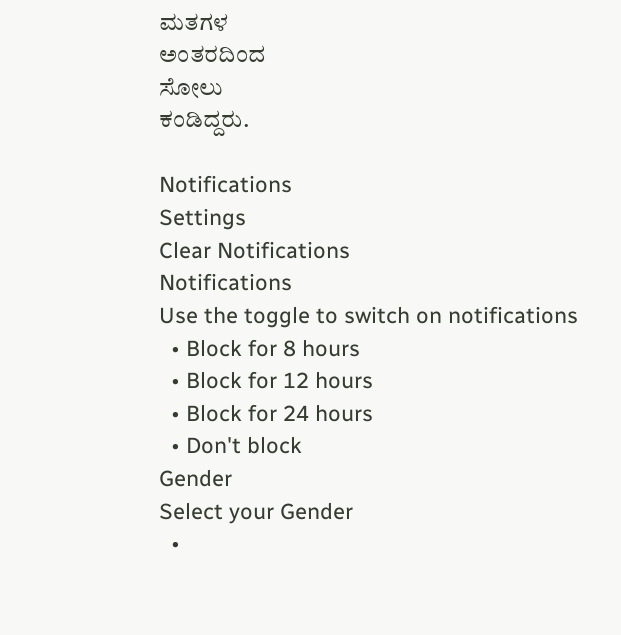ಮತಗಳ
ಅಂತರದಿಂದ
ಸೋಲು
ಕಂಡಿದ್ದರು.

Notifications
Settings
Clear Notifications
Notifications
Use the toggle to switch on notifications
  • Block for 8 hours
  • Block for 12 hours
  • Block for 24 hours
  • Don't block
Gender
Select your Gender
  •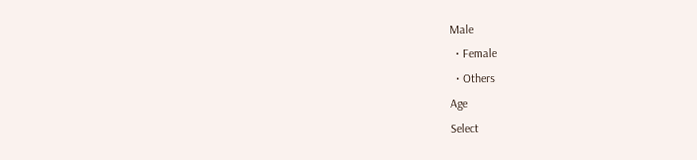Male
  • Female
  • Others
Age
Select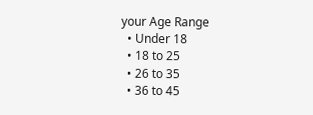your Age Range
  • Under 18
  • 18 to 25
  • 26 to 35
  • 36 to 45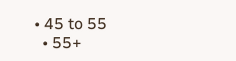• 45 to 55
  • 55+